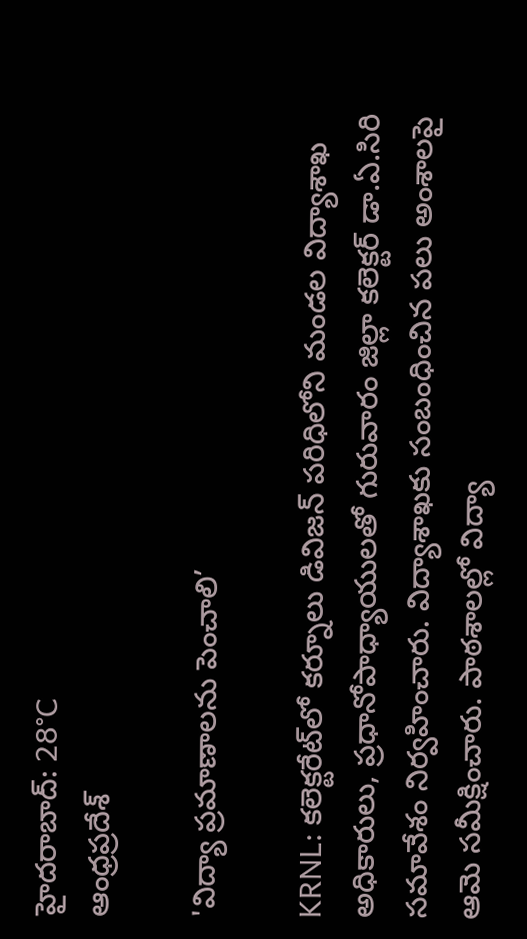హైదరాబాద్: 28°C
ఆంధ్రప్రదేశ్

'విద్యా ప్రమాణాలను పెంచాలి’

KRNL: కలెక్టరేట్‌లో కర్నూలు డివిజన్ పరిధిలోని మండల విద్యాశాఖ అధికారులు, ప్రధానోపాధ్యాయులతో గురువారం జిల్లా కలెక్టర్ డా.ఏ.సిరి సమావేశం నిర్వహించారు. విద్యాశాఖకు సంబంధించిన పలు అంశాలపై ఆమె సమీక్షించారు. పాఠశాలల్లో విద్యా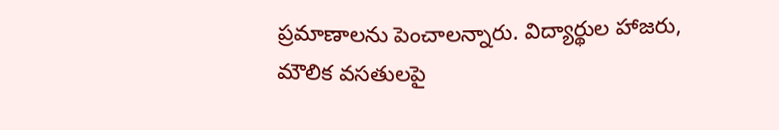ప్రమాణాలను పెంచాలన్నారు. విద్యార్థుల హాజరు, మౌలిక వసతులపై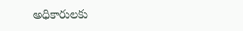అధికారులకు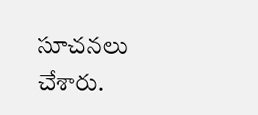సూచనలు చేశారు.